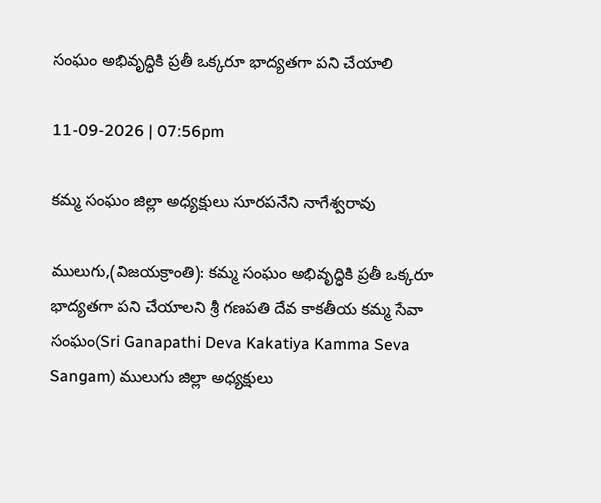సంఘం అభివృద్ధికి ప్రతీ ఒక్కరూ భాద్యతగా పని చేయాలి

11-09-2026 | 07:56pm

కమ్మ సంఘం జిల్లా అధ్యక్షులు సూరపనేని నాగేశ్వరావు

ములుగు,(విజయక్రాంతి): కమ్మ సంఘం అభివృద్ధికి ప్రతీ ఒక్కరూ భాద్యతగా పని చేయాలని శ్రీ గణపతి దేవ కాకతీయ కమ్మ సేవా సంఘం(Sri Ganapathi Deva Kakatiya Kamma Seva Sangam) ములుగు జిల్లా అధ్యక్షులు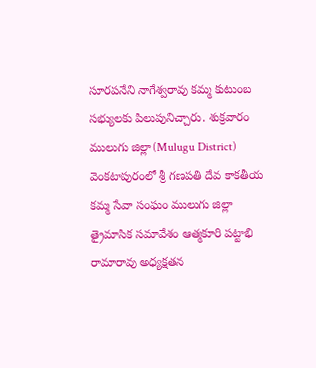సూరపనేని నాగేశ్వరావు కమ్మ కుటుంబ సభ్యులకు పిలుపునిచ్చారు. శుక్రవారం ములుగు జిల్లా(Mulugu District) వెంకటాపురంలో శ్రీ గణపతి దేవ కాకతీయ కమ్మ సేవా సంఘం ములుగు జిల్లా  త్రైమాసిక సమావేశం ఆత్మకూరి పట్టాభి రామారావు అధ్యక్షతన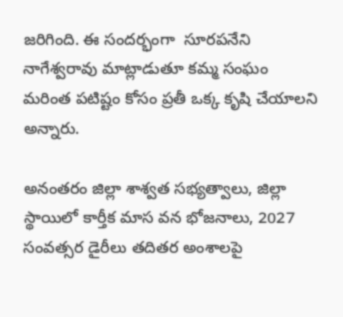జరిగింది. ఈ సందర్భంగా  సూరపనేని నాగేశ్వరావు మాట్లాడుతూ కమ్మ సంఘం మరింత పటిష్టం కోసం ప్రతీ ఒక్క కృషి చేయాలని అన్నారు.

అనంతరం జిల్లా శాశ్వత సభ్యత్వాలు, జిల్లా స్థాయిలో కార్తీక మాస వన భోజనాలు, 2027 సంవత్సర డైరీలు తదితర అంశాలపై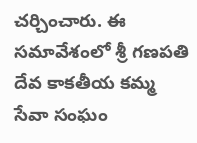చర్చించారు. ఈ సమావేశంలో శ్రీ గణపతి దేవ కాకతీయ కమ్మ సేవా సంఘం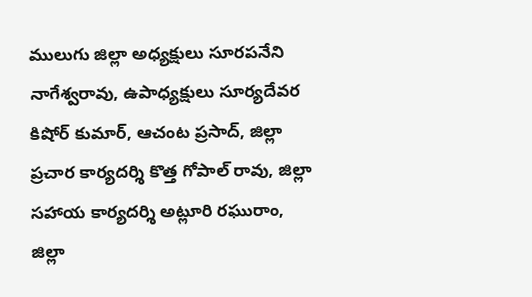ములుగు జిల్లా అధ్యక్షులు సూరపనేని నాగేశ్వరావు, ఉపాధ్యక్షులు సూర్యదేవర కిషోర్ కుమార్, ఆచంట ప్రసాద్, జిల్లా ప్రచార కార్యదర్శి కొత్త గోపాల్ రావు, జిల్లా సహాయ కార్యదర్శి అట్లూరి రఘురాం, జిల్లా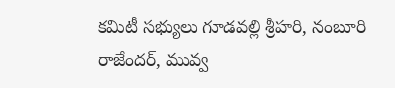కమిటీ సభ్యులు గూడవల్లి శ్రీహరి, నంబూరి రాజేందర్, మువ్వ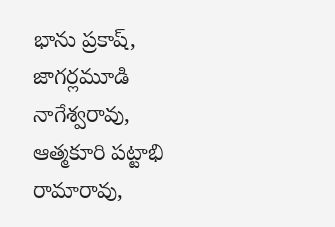భాను ప్రకాష్, జాగర్లమూడి నాగేశ్వరావు, ఆత్మకూరి పట్టాభి రామారావు,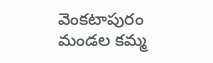వెంకటాపురం మండల కమ్మ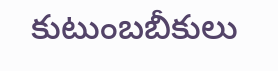కుటుంబబీకులు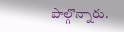పాల్గొన్నారు.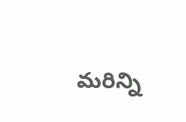మరిన్ని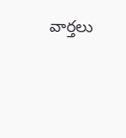వార్తలు